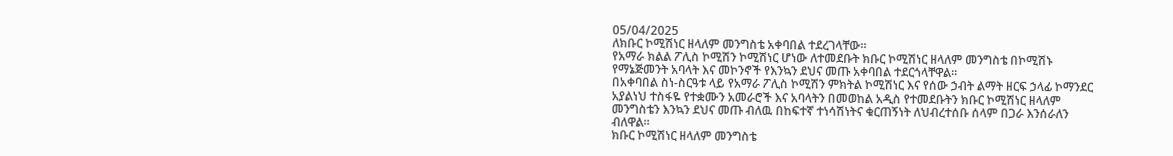05/04/2025
ለክቡር ኮሚሽነር ዘላለም መንግስቴ አቀባበል ተደረገላቸው።
የአማራ ክልል ፖሊስ ኮሚሽን ኮሚሽነር ሆነው ለተመደቡት ክቡር ኮሚሽነር ዘላለም መንግስቴ በኮሚሽኑ የማኔጅመንት አባላት እና መኮንኖች የእንኳን ደህና መጡ አቀባበል ተደርጎላቸዋል።
በአቀባበል ስነ-ስርዓቱ ላይ የአማራ ፖሊስ ኮሚሽን ምክትል ኮሚሽነር እና የሰው ኃብት ልማት ዘርፍ ኃላፊ ኮማንደር አያልነህ ተስፋዬ የተቋሙን አመራሮች እና አባላትን በመወከል አዲስ የተመደቡትን ክቡር ኮሚሽነር ዘላለም መንግስቴን እንኳን ደህና መጡ ብለዉ በከፍተኛ ተነሳሽነትና ቁርጠኝነት ለህብረተሰቡ ሰላም በጋራ እንሰራለን ብለዋል።
ክቡር ኮሚሽነር ዘላለም መንግስቴ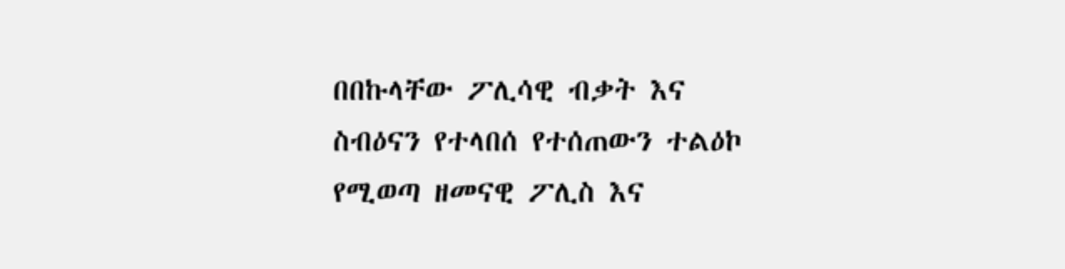በበኩላቸው ፖሊሳዊ ብቃት እና ስብዕናን የተላበሰ የተሰጠውን ተልዕኮ የሚወጣ ዘመናዊ ፖሊስ እና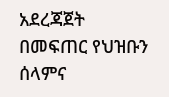አደረጃጀት በመፍጠር የህዝቡን ሰላምና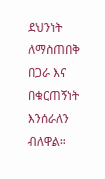ደህንነት ለማስጠበቅ በጋራ እና በቁርጠኝነት እንሰራለን ብለዋል።